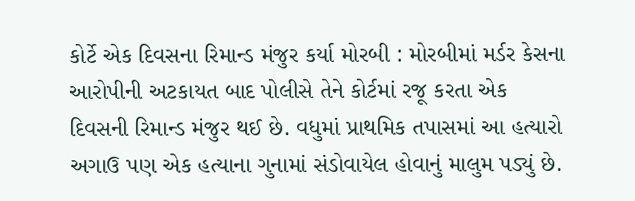કોર્ટે એક દિવસના રિમાન્ડ મંજુર કર્યા મોરબી : મોરબીમાં મર્ડર કેસના આરોપીની અટકાયત બાદ પોલીસે તેને કોર્ટમાં રજૂ કરતા એક દિવસની રિમાન્ડ મંજુર થઈ છે. વધુમાં પ્રાથમિક તપાસમાં આ હત્યારો અગાઉ પણ એક હત્યાના ગુનામાં સંડોવાયેલ હોવાનું માલુમ પડ્યું છે.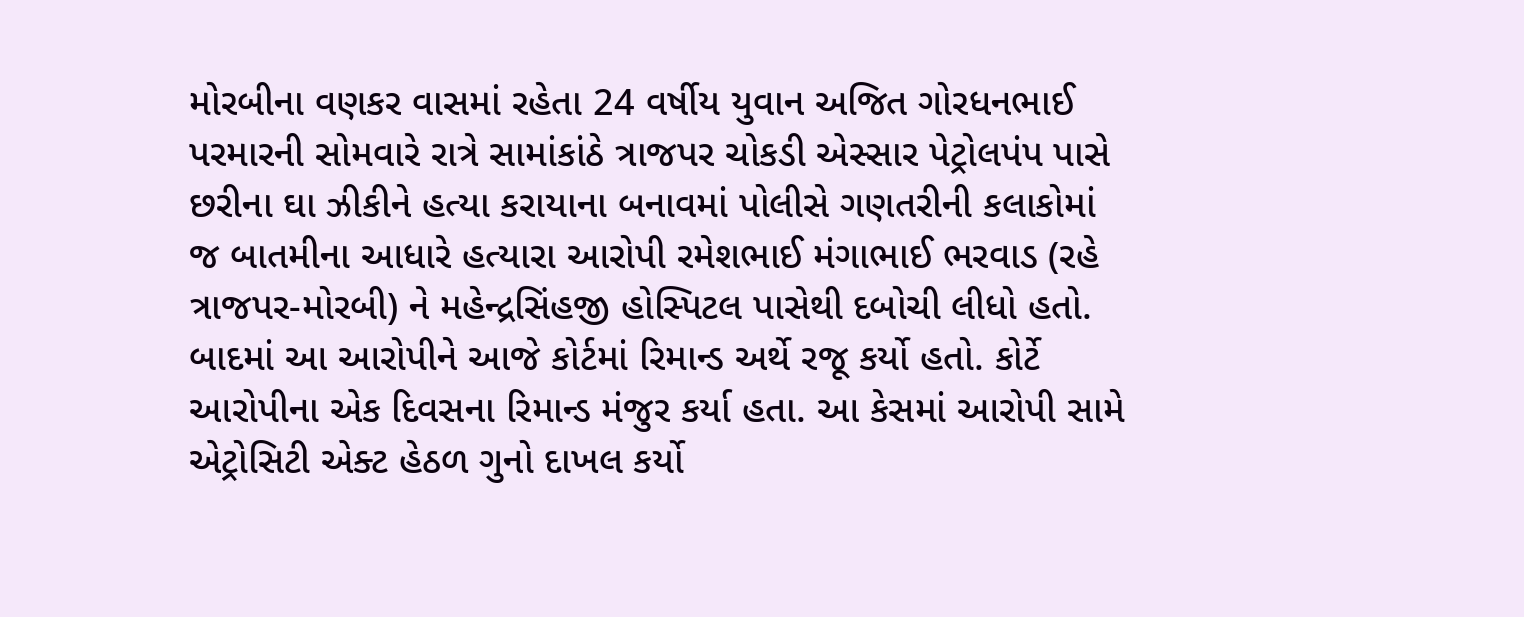મોરબીના વણકર વાસમાં રહેતા 24 વર્ષીય યુવાન અજિત ગોરધનભાઈ પરમારની સોમવારે રાત્રે સામાંકાંઠે ત્રાજપર ચોકડી એસ્સાર પેટ્રોલપંપ પાસે છરીના ઘા ઝીકીને હત્યા કરાયાના બનાવમાં પોલીસે ગણતરીની કલાકોમાં જ બાતમીના આધારે હત્યારા આરોપી રમેશભાઈ મંગાભાઈ ભરવાડ (રહે ત્રાજપર-મોરબી) ને મહેન્દ્રસિંહજી હોસ્પિટલ પાસેથી દબોચી લીધો હતો. બાદમાં આ આરોપીને આજે કોર્ટમાં રિમાન્ડ અર્થે રજૂ કર્યો હતો. કોર્ટે આરોપીના એક દિવસના રિમાન્ડ મંજુર કર્યા હતા. આ કેસમાં આરોપી સામે એટ્રોસિટી એક્ટ હેઠળ ગુનો દાખલ કર્યો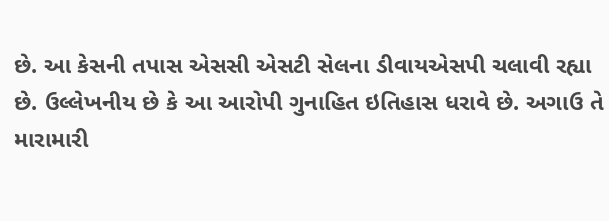છે. આ કેસની તપાસ એસસી એસટી સેલના ડીવાયએસપી ચલાવી રહ્યા છે. ઉલ્લેખનીય છે કે આ આરોપી ગુનાહિત ઇતિહાસ ધરાવે છે. અગાઉ તે મારામારી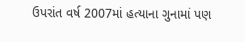ઉપરાંત વર્ષ 2007માં હત્યાના ગુનામાં પણ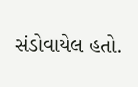સંડોવાયેલ હતો.